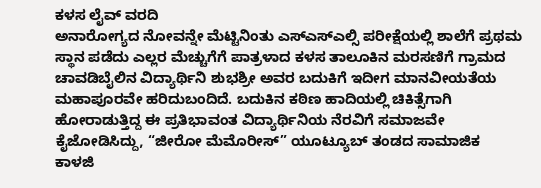ಕಳಸ ಲೈವ್ ವರದಿ
ಅನಾರೋಗ್ಯದ ನೋವನ್ನೇ ಮೆಟ್ಟಿನಿಂತು ಎಸ್ಎಸ್ಎಲ್ಸಿ ಪರೀಕ್ಷೆಯಲ್ಲಿ ಶಾಲೆಗೆ ಪ್ರಥಮ ಸ್ಥಾನ ಪಡೆದು ಎಲ್ಲರ ಮೆಚ್ಚುಗೆಗೆ ಪಾತ್ರಳಾದ ಕಳಸ ತಾಲೂಕಿನ ಮರಸಣಿಗೆ ಗ್ರಾಮದ ಚಾವಡಿಬೈಲಿನ ವಿದ್ಯಾರ್ಥಿನಿ ಶುಭಶ್ರೀ ಅವರ ಬದುಕಿಗೆ ಇದೀಗ ಮಾನವೀಯತೆಯ ಮಹಾಪೂರವೇ ಹರಿದುಬಂದಿದೆ. ಬದುಕಿನ ಕಠಿಣ ಹಾದಿಯಲ್ಲಿ ಚಿಕಿತ್ಸೆಗಾಗಿ ಹೋರಾಡುತ್ತಿದ್ದ ಈ ಪ್ರತಿಭಾವಂತ ವಿದ್ಯಾರ್ಥಿನಿಯ ನೆರವಿಗೆ ಸಮಾಜವೇ ಕೈಜೋಡಿಸಿದ್ದು, “ಜೀರೋ ಮೆಮೊರೀಸ್” ಯೂಟ್ಯೂಬ್ ತಂಡದ ಸಾಮಾಜಿಕ ಕಾಳಜಿ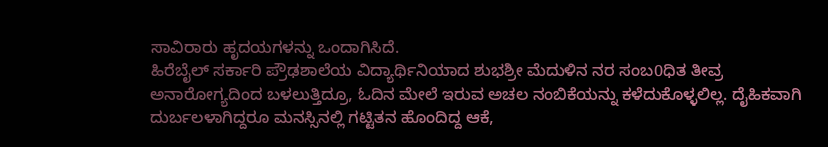ಸಾವಿರಾರು ಹೃದಯಗಳನ್ನು ಒಂದಾಗಿಸಿದೆ.
ಹಿರೆಬೈಲ್ ಸರ್ಕಾರಿ ಪ್ರೌಢಶಾಲೆಯ ವಿದ್ಯಾರ್ಥಿನಿಯಾದ ಶುಭಶ್ರೀ ಮೆದುಳಿನ ನರ ಸಂಬ0ಧಿತ ತೀವ್ರ ಅನಾರೋಗ್ಯದಿಂದ ಬಳಲುತ್ತಿದ್ರೂ, ಓದಿನ ಮೇಲೆ ಇರುವ ಅಚಲ ನಂಬಿಕೆಯನ್ನು ಕಳೆದುಕೊಳ್ಳಲಿಲ್ಲ. ದೈಹಿಕವಾಗಿ ದುರ್ಬಲಳಾಗಿದ್ದರೂ ಮನಸ್ಸಿನಲ್ಲಿ ಗಟ್ಟಿತನ ಹೊಂದಿದ್ದ ಆಕೆ,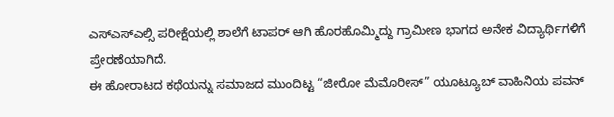ಎಸ್ಎಸ್ಎಲ್ಸಿ ಪರೀಕ್ಷೆಯಲ್ಲಿ ಶಾಲೆಗೆ ಟಾಪರ್ ಆಗಿ ಹೊರಹೊಮ್ಮಿದ್ದು ಗ್ರಾಮೀಣ ಭಾಗದ ಅನೇಕ ವಿದ್ಯಾರ್ಥಿಗಳಿಗೆ ಪ್ರೇರಣೆಯಾಗಿದೆ.
ಈ ಹೋರಾಟದ ಕಥೆಯನ್ನು ಸಮಾಜದ ಮುಂದಿಟ್ಟ “ಜೀರೋ ಮೆಮೊರೀಸ್” ಯೂಟ್ಯೂಬ್ ವಾಹಿನಿಯ ಪವನ್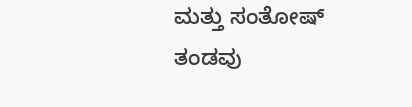ಮತ್ತು ಸಂತೋಷ್ ತಂಡವು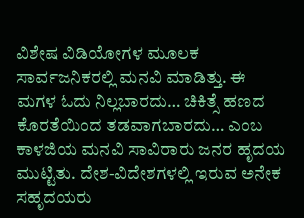ವಿಶೇಷ ವಿಡಿಯೋಗಳ ಮೂಲಕ ಸಾರ್ವಜನಿಕರಲ್ಲಿ ಮನವಿ ಮಾಡಿತ್ತು. ಈ ಮಗಳ ಓದು ನಿಲ್ಲಬಾರದು… ಚಿಕಿತ್ಸೆ ಹಣದ ಕೊರತೆಯಿಂದ ತಡವಾಗಬಾರದು… ಎಂಬ ಕಾಳಜಿಯ ಮನವಿ ಸಾವಿರಾರು ಜನರ ಹೃದಯ ಮುಟ್ಟಿತು. ದೇಶ-ವಿದೇಶಗಳಲ್ಲಿ ಇರುವ ಅನೇಕ ಸಹೃದಯರು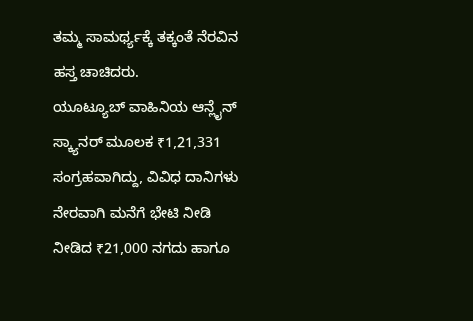ತಮ್ಮ ಸಾಮರ್ಥ್ಯಕ್ಕೆ ತಕ್ಕಂತೆ ನೆರವಿನ ಹಸ್ತ ಚಾಚಿದರು.
ಯೂಟ್ಯೂಬ್ ವಾಹಿನಿಯ ಆನ್ಲೈನ್ ಸ್ಕ್ಯಾನರ್ ಮೂಲಕ ₹1,21,331 ಸಂಗ್ರಹವಾಗಿದ್ದು, ವಿವಿಧ ದಾನಿಗಳು ನೇರವಾಗಿ ಮನೆಗೆ ಭೇಟಿ ನೀಡಿ ನೀಡಿದ ₹21,000 ನಗದು ಹಾಗೂ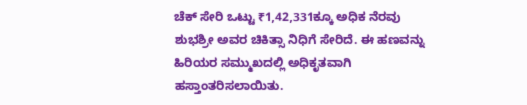ಚೆಕ್ ಸೇರಿ ಒಟ್ಟು ₹1,42,331ಕ್ಕೂ ಅಧಿಕ ನೆರವು ಶುಭಶ್ರೀ ಅವರ ಚಿಕಿತ್ಸಾ ನಿಧಿಗೆ ಸೇರಿದೆ. ಈ ಹಣವನ್ನು ಹಿರಿಯರ ಸಮ್ಮುಖದಲ್ಲಿ ಅಧಿಕೃತವಾಗಿ ಹಸ್ತಾಂತರಿಸಲಾಯಿತು.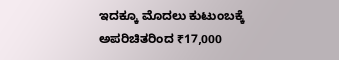ಇದಕ್ಕೂ ಮೊದಲು ಕುಟುಂಬಕ್ಕೆ ಅಪರಿಚಿತರಿಂದ ₹17,000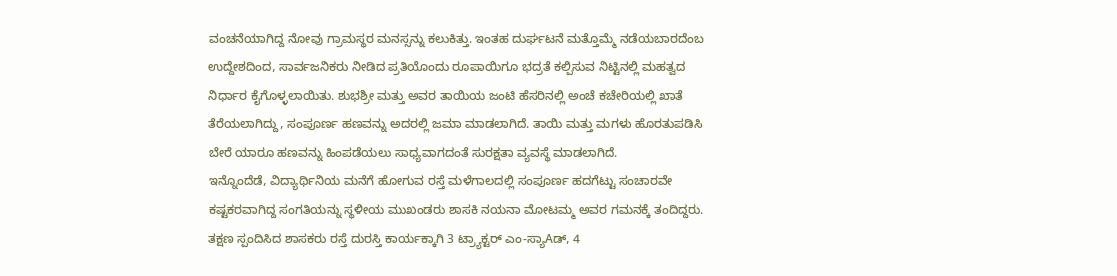ವಂಚನೆಯಾಗಿದ್ದ ನೋವು ಗ್ರಾಮಸ್ಥರ ಮನಸ್ಸನ್ನು ಕಲುಕಿತ್ತು. ಇಂತಹ ದುರ್ಘಟನೆ ಮತ್ತೊಮ್ಮೆ ನಡೆಯಬಾರದೆಂಬ ಉದ್ದೇಶದಿಂದ, ಸಾರ್ವಜನಿಕರು ನೀಡಿದ ಪ್ರತಿಯೊಂದು ರೂಪಾಯಿಗೂ ಭದ್ರತೆ ಕಲ್ಪಿಸುವ ನಿಟ್ಟಿನಲ್ಲಿ ಮಹತ್ವದ ನಿರ್ಧಾರ ಕೈಗೊಳ್ಳಲಾಯಿತು. ಶುಭಶ್ರೀ ಮತ್ತು ಅವರ ತಾಯಿಯ ಜಂಟಿ ಹೆಸರಿನಲ್ಲಿ ಅಂಚೆ ಕಚೇರಿಯಲ್ಲಿ ಖಾತೆ ತೆರೆಯಲಾಗಿದ್ದು, ಸಂಪೂರ್ಣ ಹಣವನ್ನು ಅದರಲ್ಲಿ ಜಮಾ ಮಾಡಲಾಗಿದೆ. ತಾಯಿ ಮತ್ತು ಮಗಳು ಹೊರತುಪಡಿಸಿ ಬೇರೆ ಯಾರೂ ಹಣವನ್ನು ಹಿಂಪಡೆಯಲು ಸಾಧ್ಯವಾಗದಂತೆ ಸುರಕ್ಷತಾ ವ್ಯವಸ್ಥೆ ಮಾಡಲಾಗಿದೆ.
ಇನ್ನೊಂದೆಡೆ, ವಿದ್ಯಾರ್ಥಿನಿಯ ಮನೆಗೆ ಹೋಗುವ ರಸ್ತೆ ಮಳೆಗಾಲದಲ್ಲಿ ಸಂಪೂರ್ಣ ಹದಗೆಟ್ಟು ಸಂಚಾರವೇ ಕಷ್ಟಕರವಾಗಿದ್ದ ಸಂಗತಿಯನ್ನು ಸ್ಥಳೀಯ ಮುಖಂಡರು ಶಾಸಕಿ ನಯನಾ ಮೋಟಮ್ಮ ಅವರ ಗಮನಕ್ಕೆ ತಂದಿದ್ದರು. ತಕ್ಷಣ ಸ್ಪಂದಿಸಿದ ಶಾಸಕರು ರಸ್ತೆ ದುರಸ್ತಿ ಕಾರ್ಯಕ್ಕಾಗಿ 3 ಟ್ರ್ಯಾಕ್ಟರ್ ಎಂ-ಸ್ಯಾAಡ್, 4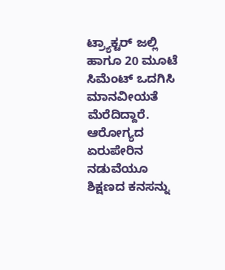ಟ್ರ್ಯಾಕ್ಟರ್ ಜಲ್ಲಿ ಹಾಗೂ 20 ಮೂಟೆ ಸಿಮೆಂಟ್ ಒದಗಿಸಿ ಮಾನವೀಯತೆ ಮೆರೆದಿದ್ದಾರೆ.
ಆರೋಗ್ಯದ ಏರುಪೇರಿನ ನಡುವೆಯೂ ಶಿಕ್ಷಣದ ಕನಸನ್ನು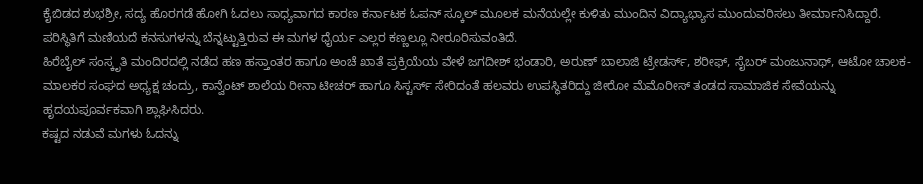ಕೈಬಿಡದ ಶುಭಶ್ರೀ, ಸದ್ಯ ಹೊರಗಡೆ ಹೋಗಿ ಓದಲು ಸಾಧ್ಯವಾಗದ ಕಾರಣ ಕರ್ನಾಟಕ ಓಪನ್ ಸ್ಕೂಲ್ ಮೂಲಕ ಮನೆಯಲ್ಲೇ ಕುಳಿತು ಮುಂದಿನ ವಿದ್ಯಾಭ್ಯಾಸ ಮುಂದುವರಿಸಲು ತೀರ್ಮಾನಿಸಿದ್ದಾರೆ. ಪರಿಸ್ಥಿತಿಗೆ ಮಣಿಯದೆ ಕನಸುಗಳನ್ನು ಬೆನ್ನಟ್ಟುತ್ತಿರುವ ಈ ಮಗಳ ಧೈರ್ಯ ಎಲ್ಲರ ಕಣ್ಣಲ್ಲೂ ನೀರೂರಿಸುವಂತಿದೆ.
ಹಿರೆಬೈಲ್ ಸಂಸ್ಕೃತಿ ಮಂದಿರದಲ್ಲಿ ನಡೆದ ಹಣ ಹಸ್ತಾಂತರ ಹಾಗೂ ಅಂಚೆ ಖಾತೆ ಪ್ರಕ್ರಿಯೆಯ ವೇಳೆ ಜಗದೀಶ್ ಭಂಡಾರಿ, ಅರುಣ್ ಬಾಲಾಜಿ ಟ್ರೇಡರ್ಸ್, ಶರೀಫ್, ಸೈಬರ್ ಮಂಜುನಾಥ್, ಆಟೋ ಚಾಲಕ-ಮಾಲಕರ ಸಂಘದ ಅಧ್ಯಕ್ಷ ಚಂದ್ರು, ಕಾನ್ವೆಂಟ್ ಶಾಲೆಯ ರೀನಾ ಟೀಚರ್ ಹಾಗೂ ಸಿಸ್ಟರ್ಸ್ ಸೇರಿದಂತೆ ಹಲವರು ಉಪಸ್ಥಿತರಿದ್ದು ಜೀರೋ ಮೆಮೊರೀಸ್ ತಂಡದ ಸಾಮಾಜಿಕ ಸೇವೆಯನ್ನು ಹೃದಯಪೂರ್ವಕವಾಗಿ ಶ್ಲಾಘಿಸಿದರು.
ಕಷ್ಟದ ನಡುವೆ ಮಗಳು ಓದನ್ನು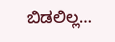ಬಿಡಲಿಲ್ಲ…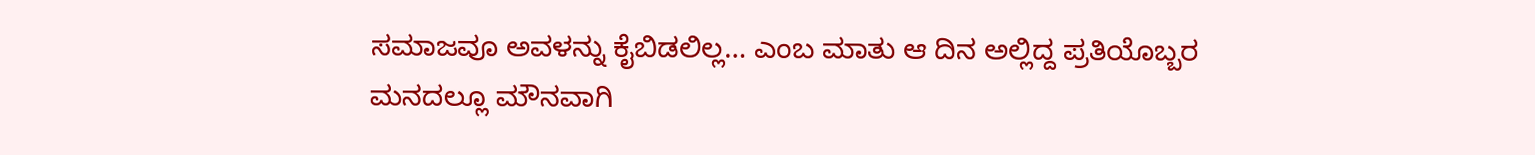ಸಮಾಜವೂ ಅವಳನ್ನು ಕೈಬಿಡಲಿಲ್ಲ… ಎಂಬ ಮಾತು ಆ ದಿನ ಅಲ್ಲಿದ್ದ ಪ್ರತಿಯೊಬ್ಬರ ಮನದಲ್ಲೂ ಮೌನವಾಗಿ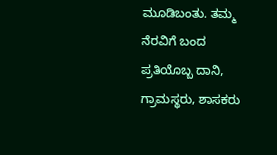ಮೂಡಿಬಂತು. ತಮ್ಮ ನೆರವಿಗೆ ಬಂದ ಪ್ರತಿಯೊಬ್ಬ ದಾನಿ, ಗ್ರಾಮಸ್ಥರು, ಶಾಸಕರು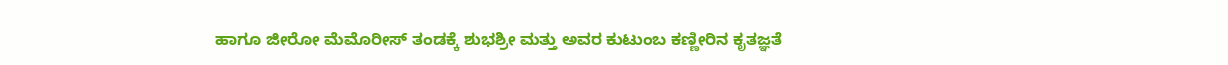ಹಾಗೂ ಜೀರೋ ಮೆಮೊರೀಸ್ ತಂಡಕ್ಕೆ ಶುಭಶ್ರೀ ಮತ್ತು ಅವರ ಕುಟುಂಬ ಕಣ್ಣೀರಿನ ಕೃತಜ್ಞತೆ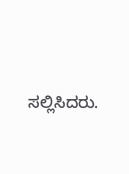ಸಲ್ಲಿಸಿದರು.